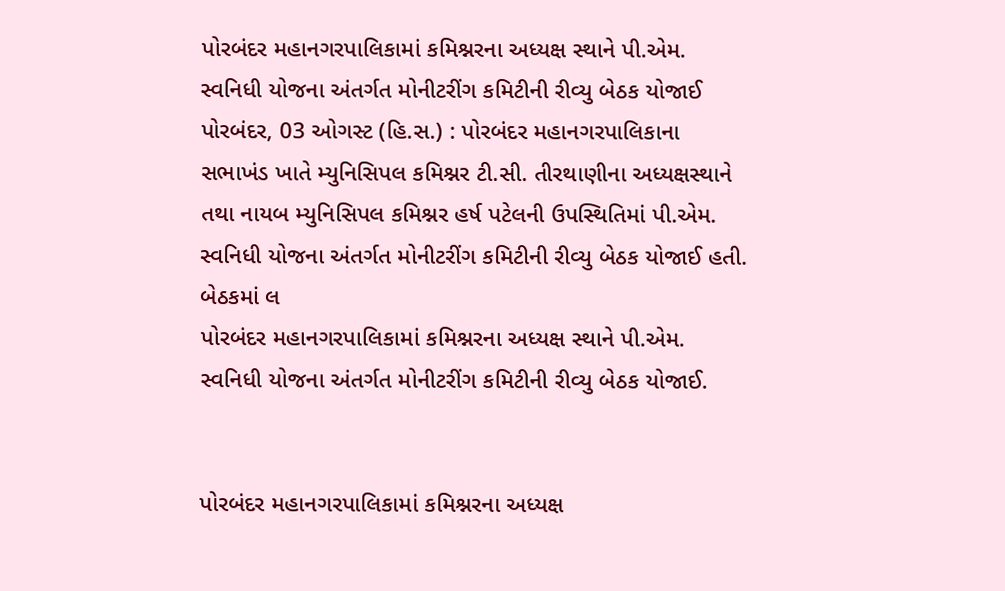પોરબંદર મહાનગરપાલિકામાં કમિશ્નરના અધ્યક્ષ સ્થાને પી.એમ. સ્વનિધી યોજના અંતર્ગત મોનીટરીંગ કમિટીની રીવ્યુ બેઠક યોજાઈ
પોરબંદર, 03 ઓગસ્ટ (હિ.સ.) : પોરબંદર મહાનગરપાલિકાના સભાખંડ ખાતે મ્યુનિસિપલ કમિશ્નર ટી.સી. તીરથાણીના અધ્યક્ષસ્થાને તથા નાયબ મ્યુનિસિપલ કમિશ્નર હર્ષ પટેલની ઉપસ્થિતિમાં પી.એમ. સ્વનિધી યોજના અંતર્ગત મોનીટરીંગ કમિટીની રીવ્યુ બેઠક યોજાઈ હતી. બેઠકમાં લ
પોરબંદર મહાનગરપાલિકામાં કમિશ્નરના અધ્યક્ષ સ્થાને પી.એમ. સ્વનિધી યોજના અંતર્ગત મોનીટરીંગ કમિટીની રીવ્યુ બેઠક યોજાઈ.


પોરબંદર મહાનગરપાલિકામાં કમિશ્નરના અધ્યક્ષ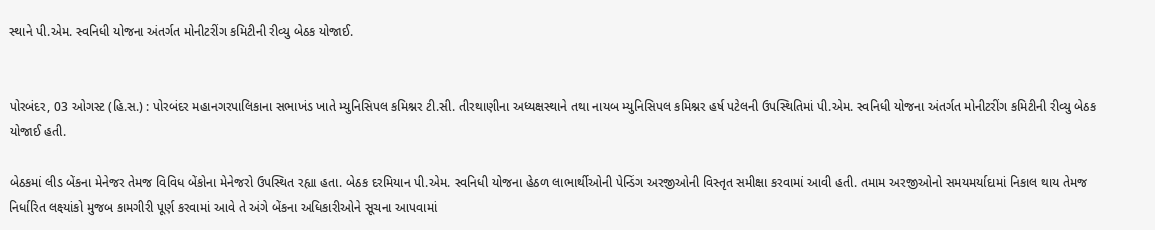સ્થાને પી.એમ. સ્વનિધી યોજના અંતર્ગત મોનીટરીંગ કમિટીની રીવ્યુ બેઠક યોજાઈ.


પોરબંદર, 03 ઓગસ્ટ (હિ.સ.) : પોરબંદર મહાનગરપાલિકાના સભાખંડ ખાતે મ્યુનિસિપલ કમિશ્નર ટી.સી. તીરથાણીના અધ્યક્ષસ્થાને તથા નાયબ મ્યુનિસિપલ કમિશ્નર હર્ષ પટેલની ઉપસ્થિતિમાં પી.એમ. સ્વનિધી યોજના અંતર્ગત મોનીટરીંગ કમિટીની રીવ્યુ બેઠક યોજાઈ હતી.

બેઠકમાં લીડ બેંકના મેનેજર તેમજ વિવિધ બેંકોના મેનેજરો ઉપસ્થિત રહ્યા હતા. બેઠક દરમિયાન પી.એમ. સ્વનિધી યોજના હેઠળ લાભાર્થીઓની પેન્ડિંગ અરજીઓની વિસ્તૃત સમીક્ષા કરવામાં આવી હતી. તમામ અરજીઓનો સમયમર્યાદામાં નિકાલ થાય તેમજ નિર્ધારિત લક્ષ્યાંકો મુજબ કામગીરી પૂર્ણ કરવામાં આવે તે અંગે બેંકના અધિકારીઓને સૂચના આપવામાં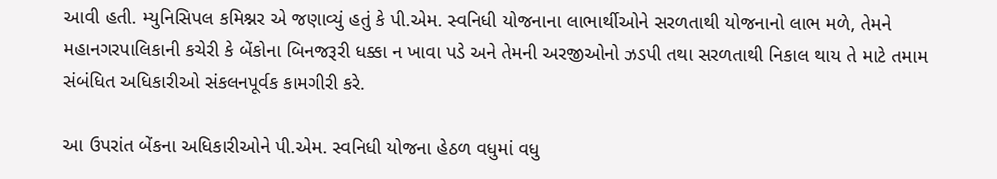આવી હતી. મ્યુનિસિપલ કમિશ્નર એ જણાવ્યું હતું કે પી.એમ. સ્વનિધી યોજનાના લાભાર્થીઓને સરળતાથી યોજનાનો લાભ મળે, તેમને મહાનગરપાલિકાની કચેરી કે બેંકોના બિનજરૂરી ધક્કા ન ખાવા પડે અને તેમની અરજીઓનો ઝડપી તથા સરળતાથી નિકાલ થાય તે માટે તમામ સંબંધિત અધિકારીઓ સંકલનપૂર્વક કામગીરી કરે.

આ ઉપરાંત બેંકના અધિકારીઓને પી.એમ. સ્વનિધી યોજના હેઠળ વધુમાં વધુ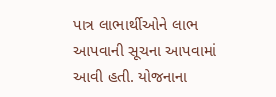પાત્ર લાભાર્થીઓને લાભ આપવાની સૂચના આપવામાં આવી હતી. યોજનાના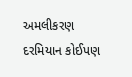અમલીકરણ દરમિયાન કોઈપણ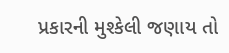પ્રકારની મુશ્કેલી જણાય તો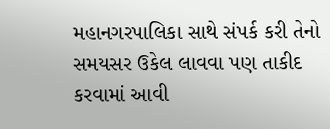મહાનગરપાલિકા સાથે સંપર્ક કરી તેનો સમયસર ઉકેલ લાવવા પણ તાકીદ કરવામાં આવી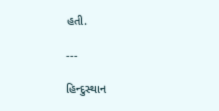હતી.

---

હિન્દુસ્થાન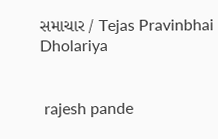સમાચાર / Tejas Pravinbhai Dholariya


 rajesh pande